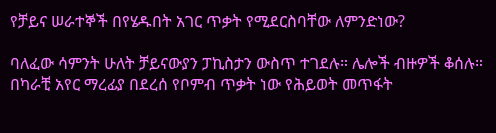የቻይና ሠራተኞች በየሄዱበት አገር ጥቃት የሚደርስባቸው ለምንድነው?

ባለፈው ሳምንት ሁለት ቻይናውያን ፓኪስታን ውስጥ ተገደሉ። ሌሎች ብዙዎች ቆሰሉ። በካራቺ አየር ማረፊያ በደረሰ የቦምብ ጥቃት ነው የሕይወት መጥፋት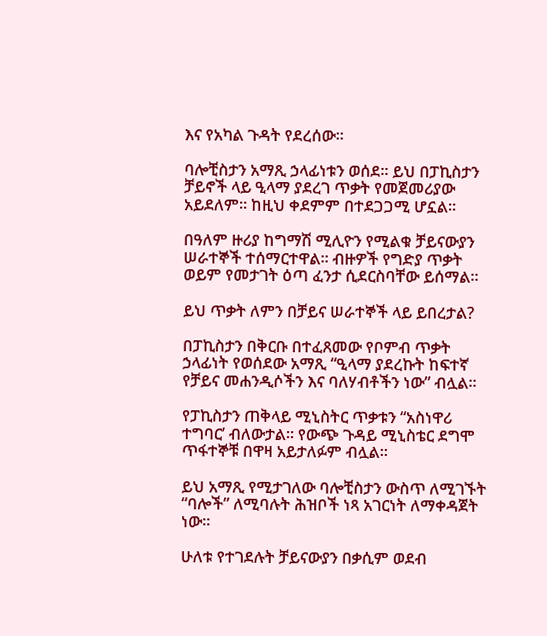እና የአካል ጉዳት የደረሰው።

ባሎቺስታን አማጺ ኃላፊነቱን ወሰደ። ይህ በፓኪስታን ቻይኖች ላይ ዒላማ ያደረገ ጥቃት የመጀመሪያው አይደለም። ከዚህ ቀደምም በተደጋጋሚ ሆኗል።

በዓለም ዙሪያ ከግማሽ ሚሊዮን የሚልቁ ቻይናውያን ሠራተኞች ተሰማርተዋል። ብዙዎች የግድያ ጥቃት ወይም የመታገት ዕጣ ፈንታ ሲደርስባቸው ይሰማል።

ይህ ጥቃት ለምን በቻይና ሠራተኞች ላይ ይበረታል?

በፓኪስታን በቅርቡ በተፈጸመው የቦምብ ጥቃት ኃላፊነት የወሰደው አማጺ “ዒላማ ያደረኩት ከፍተኛ የቻይና መሐንዲሶችን እና ባለሃብቶችን ነው” ብሏል።

የፓኪስታን ጠቅላይ ሚኒስትር ጥቃቱን “አስነዋሪ ተግባር’ ብለውታል። የውጭ ጉዳይ ሚኒስቴር ደግሞ ጥፋተኞቹ በዋዛ አይታለፉም ብሏል።

ይህ አማጺ የሚታገለው ባሎቺስታን ውስጥ ለሚገኙት “ባሎች” ለሚባሉት ሕዝቦች ነጻ አገርነት ለማቀዳጀት ነው።

ሁለቱ የተገደሉት ቻይናውያን በቃሲም ወደብ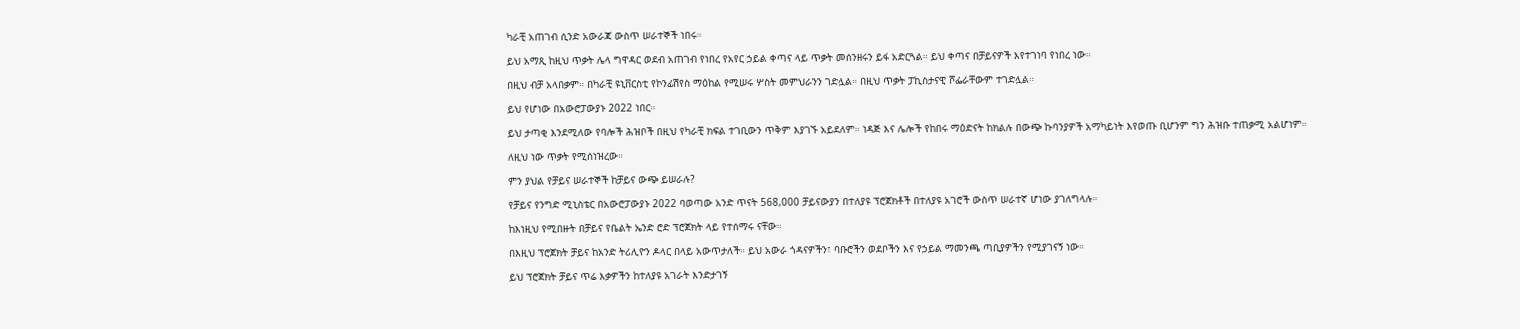ካራቺ አጠገብ ሲንድ አውራጃ ውስጥ ሠራተኞች ነበሩ።

ይህ አማጺ ከዚህ ጥቃት ሌላ ግዋዳር ወደብ አጠገብ የነበረ የአየር ኃይል ቀጣና ላይ ጥቃት መሰንዘሩን ይፋ አድርጓል። ይህ ቀጣና በቻይናዎች እየተገነባ የነበረ ነው።

በዚህ ብቻ አላበቃም። በካራቺ ዩኒቨርስቲ የኮንፊሽየስ ማዕከል የሚሠሩ ሦስት መምህራንን ገድሏል። በዚህ ጥቃት ፓኪስታናዊ ሾፌራቸውም ተገድሏል።

ይህ የሆነው በአውሮፓውያኑ 2022 ነበር።

ይህ ታጣቂ እንደሚለው የባሎች ሕዝቦች በዚህ የካራቺ ክፍል ተገቢውን ጥቅም እያገኙ አይደለም። ነዳጅ እና ሌሎች የከበሩ ማዕድናት ከክልሉ በውጭ ኩባንያዎች አማካይነት እየወጡ ቢሆንም ግን ሕዝቡ ተጠቃሚ አልሆነም።

ለዚህ ነው ጥቃት የሚሰነዝረው።

ምን ያህል የቻይና ሠራተኞች ከቻይና ውጭ ይሠራሉ?

የቻይና የንግድ ሚኒስቴር በአውሮፓውያኑ 2022 ባወጣው አንድ ጥናት 568,000 ቻይናውያን በተለያዩ ፕሮጀክቶች በተለያዩ አገሮች ውስጥ ሠራተኛ ሆነው ያገለግላሉ።

ከእነዚህ የሚበዙት በቻይና የቤልት ኤንድ ሮድ ፕሮጀክት ላይ የተሰማሩ ናቸው።

በእዚህ ፕሮጀክት ቻይና ከአንድ ትሪሊዮን ዶላር በላይ አውጥታለች። ይህ አውራ ጎዳናዎችን፣ ባቡሮችን ወደቦችን እና የኃይል ማመንጫ ጣቢያዎችን የሚያገናኝ ነው።

ይህ ፕሮጀክት ቻይና ጥሬ እቃዎችን ከተለያዩ አገራት እንድታገኝ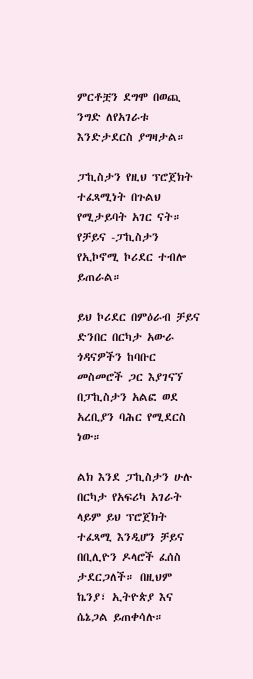ምርቶቿን ደግሞ በወጪ ንግድ ለየአገራቱ እንድታደርስ ያግዛታል።

ፓኪስታን የዚህ ፕሮጀክት ተፈጻሚነት በጉልህ የሚታይባት አገር ናት። የቻይና -ፓኪስታን የኢኮኖሚ ኮሪደር ተብሎ ይጠራል።

ይህ ኮሪደር በምዕራብ ቻይና ድንበር በርካታ አውራ ጎዳናዎችን ከባቡር መስመሮች ጋር እያገናኘ በፓኪስታን አልፎ ወደ አረቢያን ባሕር የሚደርስ ነው።

ልክ እንደ ፓኪስታን ሁሉ በርካታ የአፍሪካ አገራት ላይም ይህ ፕሮጀክት ተፈጻሚ እንዲሆን ቻይና በቢሊዮን ዶላሮች ፈሰስ ታደርጋለች። በዚህም ኬንያ፣ ኢትዮጵያ እና ሴኔጋል ይጠቀሳሉ።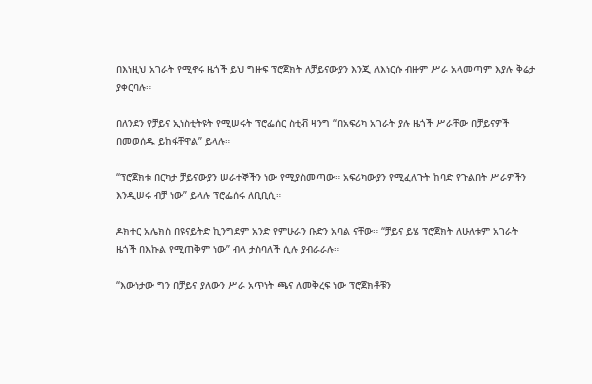በእነዚህ አገራት የሚኖሩ ዜጎች ይህ ግዙፍ ፕሮጀክት ለቻይናውያን እንጂ ለእነርሱ ብዙም ሥራ አላመጣም እያሉ ቅሬታ ያቀርባሉ።

በለንደን የቻይና ኢነስቲትዩት የሚሠሩት ፕሮፌሰር ስቲቭ ዛንግ “በአፍሪካ አገራት ያሉ ዜጎች ሥራቸው በቻይናዎች በመወሰዱ ይከፋቸዋል” ይላሉ።

“ፕሮጀክቱ በርካታ ቻይናውያን ሠራተኞችን ነው የሚያስመጣው። አፍሪካውያን የሚፈለጉት ከባድ የጉልበት ሥራዎችን እንዲሠሩ ብቻ ነው” ይላሉ ፕሮፌሰሩ ለቢቢሲ።

ዶክተር አሌክስ በዩናይትድ ኪንግደም አንድ የምሁራን ቡድን አባል ናቸው። “ቻይና ይሄ ፕሮጀክት ለሁለቱም አገራት ዜጎች በእኩል የሚጠቅም ነው” ብላ ታስባለች ሲሉ ያብራራሉ።

“እውነታው ግን በቻይና ያለውን ሥራ አጥነት ጫና ለመቅረፍ ነው ፕሮጀክቶቹን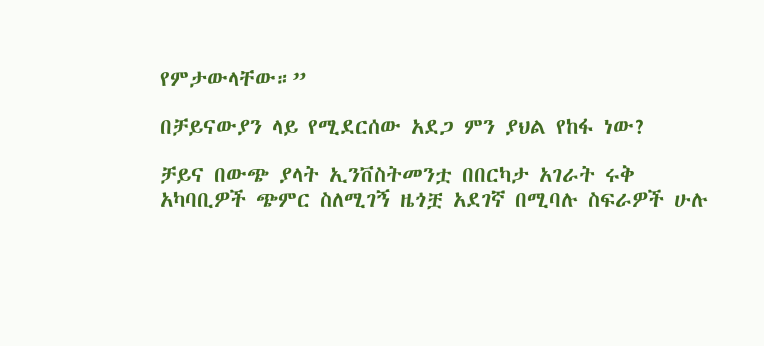የምታውላቸው።”

በቻይናውያን ላይ የሚደርሰው አደጋ ምን ያህል የከፋ ነው?

ቻይና በውጭ ያላት ኢንቨስትመንቷ በበርካታ አገራት ሩቅ አካባቢዎች ጭምር ስለሚገኝ ዜጎቿ አደገኛ በሚባሉ ስፍራዎች ሁሉ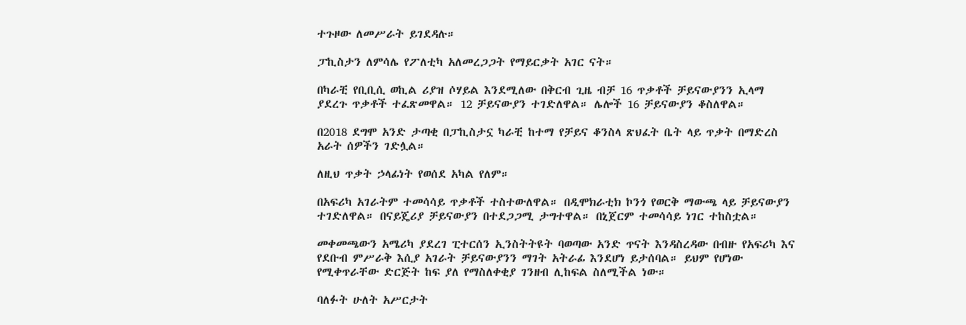ተጉዞው ለመሥራት ይገደዳሉ።

ፓኪስታን ለምሳሌ የፖለቲካ አለመረጋጋት የማይርቃት አገር ናት።

በካራቺ የቢቢሲ ወኪል ሪያዝ ሶሃይል እንደሚለው በቅርብ ጊዜ ብቻ 16 ጥቃቶች ቻይናውያንን ኢላማ ያደረጉ ጥቃቶች ተፈጽመዋል። 12 ቻይናውያን ተገድለዋል። ሌሎች 16 ቻይናውያን ቆስለዋል።

በ2018 ደግሞ አንድ ታጣቂ በፓኪስታኗ ካራቺ ከተማ የቻይና ቆንስላ ጽህፈት ቤት ላይ ጥቃት በማድረስ አራት ሰዎችን ገድሏል።

ለዚህ ጥቃት ኃላፊነት የወሰደ አካል የለም።

በአፍሪካ አገራትም ተመሳሳይ ጥቃቶች ተስተውለዋል። በዲሞክራቲክ ኮንጎ የወርቅ ማውጫ ላይ ቻይናውያን ተገድለዋል። በናይጄሪያ ቻይናውያን በተደጋጋሚ ታግተዋል። በኒጀርም ተመሳሳይ ነገር ተከስቷል።

መቀመጫውን አሜሪካ ያደረገ ፒተርሰን ኢንስትትዩት ባወጣው አንድ ጥናት እንዳስረዳው በብዙ የአፍሪካ እና የደቡብ ምሥራቅ እሲያ አገራት ቻይናውያንን ማገት አትራፊ እንደሆነ ይታሰባል። ይህም የሆነው የሚቀጥራቸው ድርጅት ከፍ ያለ የማስለቀቂያ ገንዘብ ሊከፍል ስለሚችል ነው።

ባለፉት ሁለት አሥርታት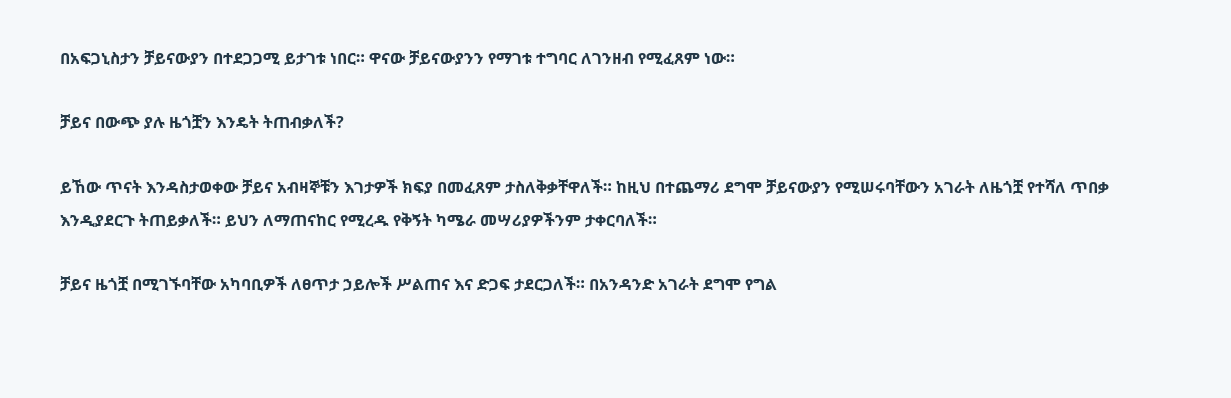በአፍጋኒስታን ቻይናውያን በተደጋጋሚ ይታገቱ ነበር። ዋናው ቻይናውያንን የማገቱ ተግባር ለገንዘብ የሚፈጸም ነው።

ቻይና በውጭ ያሉ ዜጎቿን እንዴት ትጠብቃለች?

ይኸው ጥናት እንዳስታወቀው ቻይና አብዛኞቹን እገታዎች ክፍያ በመፈጸም ታስለቅቃቸዋለች። ከዚህ በተጨማሪ ደግሞ ቻይናውያን የሚሠሩባቸውን አገራት ለዜጎቿ የተሻለ ጥበቃ እንዲያደርጉ ትጠይቃለች። ይህን ለማጠናከር የሚረዱ የቅኝት ካሜራ መሣሪያዎችንም ታቀርባለች።

ቻይና ዜጎቿ በሚገኙባቸው አካባቢዎች ለፀጥታ ኃይሎች ሥልጠና እና ድጋፍ ታደርጋለች። በአንዳንድ አገራት ደግሞ የግል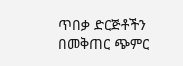ጥበቃ ድርጅቶችን በመቅጠር ጭምር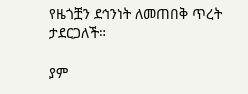የዜጎቿን ደኅንነት ለመጠበቅ ጥረት ታደርጋለች።

ያም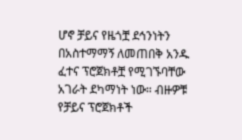ሆኖ ቻይና የዜጎቿ ደኅንነትን በአስተማማኝ ለመጠበቅ አንዱ ፈተና ፕሮጀክቶቿ የሚገኙባቸው አገራት ደካማነት ነው። ብዙዎቹ የቻይና ፕሮጀክቶች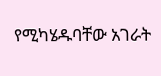የሚካሄዱባቸው አገራት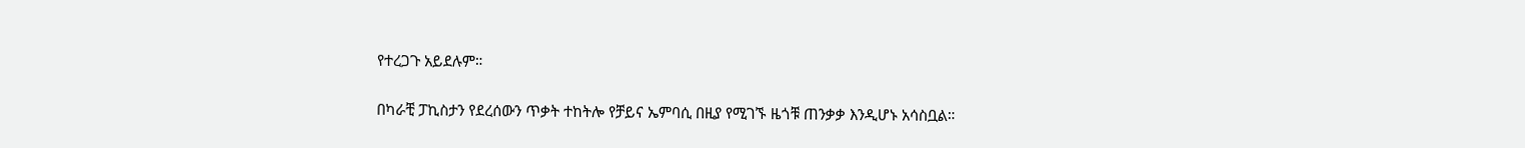የተረጋጉ አይደሉም።

በካራቺ ፓኪስታን የደረሰውን ጥቃት ተከትሎ የቻይና ኤምባሲ በዚያ የሚገኙ ዜጎቹ ጠንቃቃ እንዲሆኑ አሳስቧል።